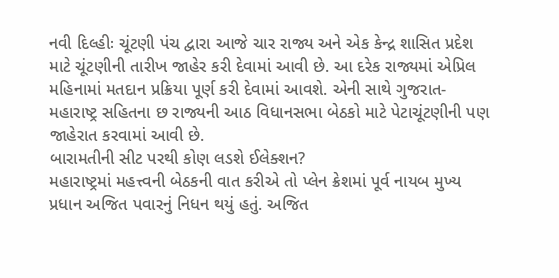નવી દિલ્હીઃ ચૂંટણી પંચ દ્વારા આજે ચાર રાજ્ય અને એક કેન્દ્ર શાસિત પ્રદેશ માટે ચૂંટણીની તારીખ જાહેર કરી દેવામાં આવી છે. આ દરેક રાજ્યમાં એપ્રિલ મહિનામાં મતદાન પ્રક્રિયા પૂર્ણ કરી દેવામાં આવશે. એની સાથે ગુજરાત-મહારાષ્ટ્ર સહિતના છ રાજ્યની આઠ વિધાનસભા બેઠકો માટે પેટાચૂંટણીની પણ જાહેરાત કરવામાં આવી છે.
બારામતીની સીટ પરથી કોણ લડશે ઈલેક્શન?
મહારાષ્ટ્રમાં મહત્ત્વની બેઠકની વાત કરીએ તો પ્લેન ક્રેશમાં પૂર્વ નાયબ મુખ્ય પ્રધાન અજિત પવારનું નિધન થયું હતું. અજિત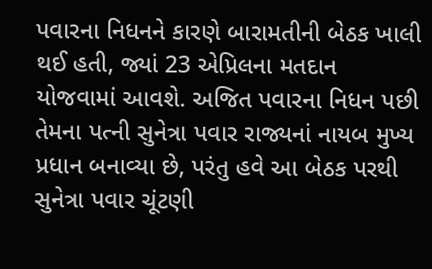પવારના નિધનને કારણે બારામતીની બેઠક ખાલી થઈ હતી, જ્યાં 23 એપ્રિલના મતદાન યોજવામાં આવશે. અજિત પવારના નિધન પછી તેમના પત્ની સુનેત્રા પવાર રાજ્યનાં નાયબ મુખ્ય પ્રધાન બનાવ્યા છે, પરંતુ હવે આ બેઠક પરથી સુનેત્રા પવાર ચૂંટણી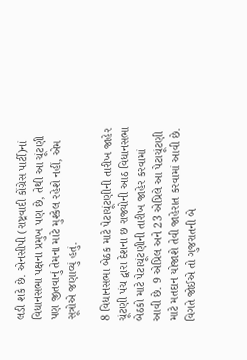લડી શકે છે. એનસીપી (રાષ્ટ્રવાદી કોંગ્રેસ પાર્ટી)નાં વિધાનસભા પક્ષના પ્રમુખ પણ છે, તેથી આ ચૂંટણી પણ જીતવાનું તેમના માટે મુશ્કેલ રહેશે નહીં, એમ સૂત્રોએ જણાવ્યું હતું.

8 વિધાનસભા બેઠક માટે પેટાચૂંટણીની તારીખ જાહેર
ચૂંટણી પંચ દ્વારા દેશના છ રાજ્યોની આઠ વિધાનસભા બેઠકો માટે પેટાચૂંટણીની તારીખ જાહેર કરવામાં આવી છે. 9 એપ્રિલ અને 23 એપ્રિલે આ પેટાચૂંટણી માટે મતદાન યોજાશે તેવી જાહેરાત કરવામાં આવી છે. વિગતે જોઈએ તો ગુજરાતની બે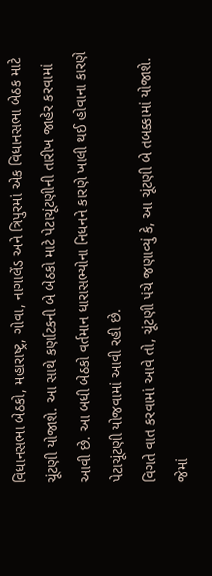વિધાનસભા બેઠકો, મહારાષ્ટ્ર, ગોવા, નાગાલેંડ અને ત્રિપુરમાં એક વિધાનસભા બેઠક માટે ચૂંટણી યોજાશે. આ સાથે કર્ણાટકની બે બેઠકો માટે પેટાચૂંટણીની તારીખ જાહેર કરવામાં આવી છે. આ બધી બેઠકો વર્તમાન ધારાસભ્યોના નિધનને કારણે ખાલી થઈ હોવાના કારણે પેટાચૂંટણી યોજવામાં આવી રહી છે.
વિગતે વાત કરવામાં આવે તો, ચૂંટણી પંચે જણાવ્યું કે, આ ચૂંટણી બે તબક્કામાં યોજાશે. જેમાં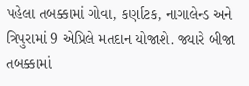પહેલા તબક્કામાં ગોવા, કર્ણાટક, નાગાલેન્ડ અને ત્રિપુરામાં 9 એપ્રિલે મતદાન યોજાશે. જ્યારે બીજા તબક્કામાં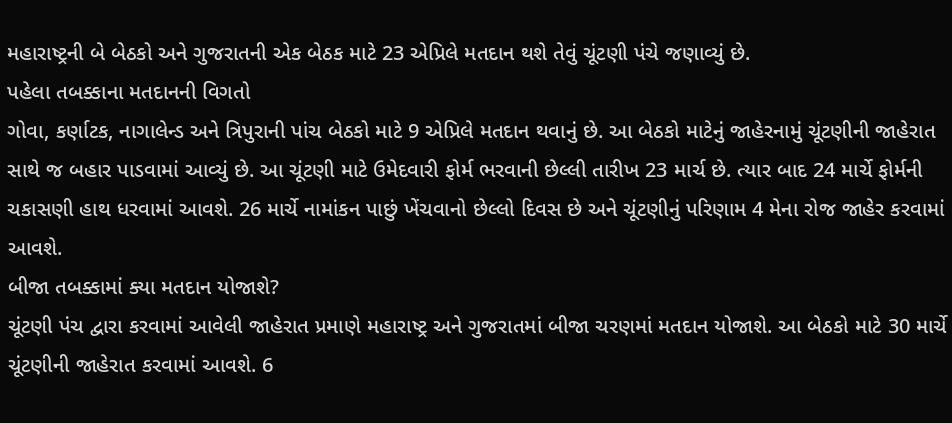મહારાષ્ટ્રની બે બેઠકો અને ગુજરાતની એક બેઠક માટે 23 એપ્રિલે મતદાન થશે તેવું ચૂંટણી પંચે જણાવ્યું છે.
પહેલા તબક્કાના મતદાનની વિગતો
ગોવા, કર્ણાટક, નાગાલેન્ડ અને ત્રિપુરાની પાંચ બેઠકો માટે 9 એપ્રિલે મતદાન થવાનું છે. આ બેઠકો માટેનું જાહેરનામું ચૂંટણીની જાહેરાત સાથે જ બહાર પાડવામાં આવ્યું છે. આ ચૂંટણી માટે ઉમેદવારી ફોર્મ ભરવાની છેલ્લી તારીખ 23 માર્ચ છે. ત્યાર બાદ 24 માર્ચે ફોર્મની ચકાસણી હાથ ધરવામાં આવશે. 26 માર્ચે નામાંકન પાછું ખેંચવાનો છેલ્લો દિવસ છે અને ચૂંટણીનું પરિણામ 4 મેના રોજ જાહેર કરવામાં આવશે.
બીજા તબક્કામાં ક્યા મતદાન યોજાશે?
ચૂંટણી પંચ દ્વારા કરવામાં આવેલી જાહેરાત પ્રમાણે મહારાષ્ટ્ર અને ગુજરાતમાં બીજા ચરણમાં મતદાન યોજાશે. આ બેઠકો માટે 30 માર્ચે ચૂંટણીની જાહેરાત કરવામાં આવશે. 6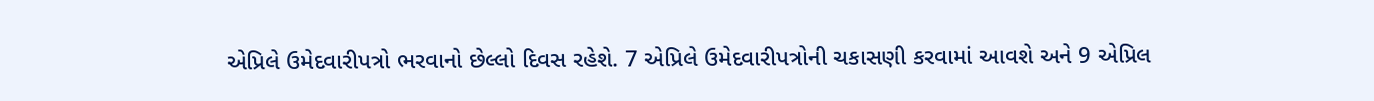એપ્રિલે ઉમેદવારીપત્રો ભરવાનો છેલ્લો દિવસ રહેશે. 7 એપ્રિલે ઉમેદવારીપત્રોની ચકાસણી કરવામાં આવશે અને 9 એપ્રિલ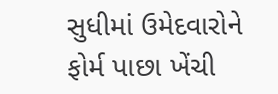સુધીમાં ઉમેદવારોને ફોર્મ પાછા ખેંચી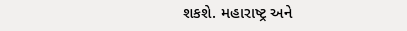શકશે. મહારાષ્ટ્ર અને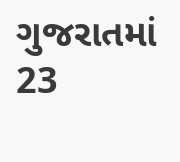ગુજરાતમાં 23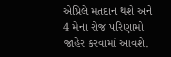એપ્રિલે મતદાન થશે અને 4 મેના રોજ પરિણામો જાહેર કરવામાં આવશે.